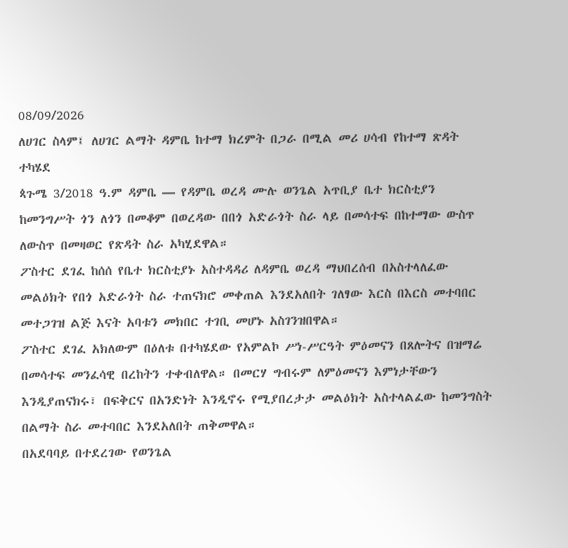08/09/2026
ለሀገር ስላም፤ ለሀገር ልማት ዳምቤ ከተማ ክረምት በጋራ በሚል መሪ ሀሳብ የከተማ ጽዳት ተካሄደ
ጳጉሜ 3/2018 ዓ.ም ዳምቤ — የዳምቤ ወረዳ ሙሉ ወንጌል አጥቢያ ቤተ ክርስቲያን ከመንግሥት ጎን ለጎን በመቆም በወረዳው በበጎ አድራጎት ስራ ላይ በመሳተፍ በከተማው ውስጥ ለውስጥ በመዛወር የጽዳት ስራ አካሂደዋል።
ፖስተር ደገፈ ከሰሰ የቤተ ክርስቲያኑ አስተዳዳሪ ለዳምቤ ወረዳ ማህበረሰብ በአስተላለፈው መልዕክት የበጎ አድራጎት ስራ ተጠናክሮ መቀጠል እንደአለበት ገለፃው እርስ በእርስ መተባበር መተጋገዝ ልጅ እናት አባቱን መክበር ተገቢ መሆኑ አስገንዝበዋል።
ፖስተር ደገፈ አክለውም በዕለቱ በተካሄደው የአምልኮ ሥነ-ሥርዓት ምዕመናን በጸሎትና በዝማሬ በመሳተፍ መንፈሳዊ በረከትን ተቀብለዋል። በመርሃ ግብሩም ለምዕመናን እምነታቸውን እንዲያጠናክሩ፣ በፍቅርና በአንድነት እንዲኖሩ የሚያበረታታ መልዕክት አስተላልፈው ከመንግስት በልማት ስራ መተባበር እንደአለበት ጠቅመዋል።
በአደባባይ በተደረገው የወንጌል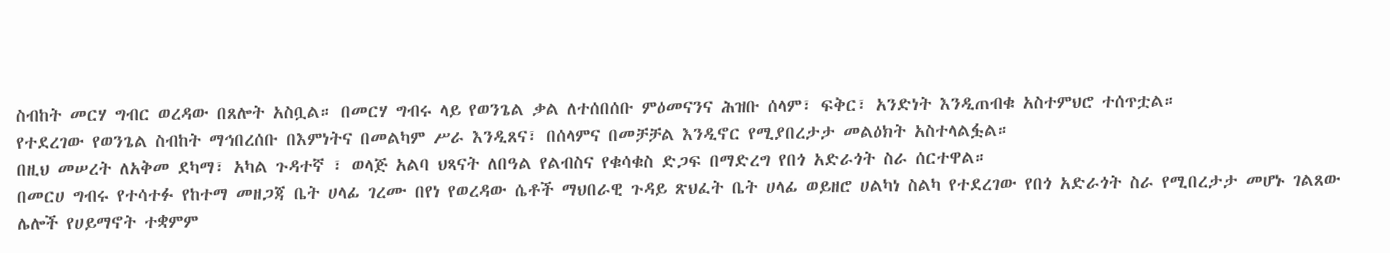ስብከት መርሃ ግብር ወረዳው በጸሎት አስቧል። በመርሃ ግብሩ ላይ የወንጌል ቃል ለተሰበሰቡ ምዕመናንና ሕዝቡ ሰላም፣ ፍቅር፣ አንድነት እንዲጠብቁ አስተምህሮ ተሰጥቷል።
የተደረገው የወንጌል ስብከት ማኅበረሰቡ በእምነትና በመልካም ሥራ እንዲጸና፣ በሰላምና በመቻቻል እንዲኖር የሚያበረታታ መልዕክት አስተላልፏል።
በዚህ መሠረት ለአቅመ ደካማ፣ አካል ጉዳተኛ ፣ ወላጅ አልባ ህጻናት ለበዓል የልብስና የቁሳቁስ ድጋፍ በማድረግ የበጎ አድራጎት ስራ ሰርተዋል።
በመርሀ ግብሩ የተሳተፉ የከተማ መዘጋጃ ቤት ሀላፊ ገረሙ በየነ የወረዳው ሴቶች ማህበራዊ ጉዳይ ጽህፈት ቤት ሀላፊ ወይዘሮ ሀልካነ ስልካ የተደረገው የበጎ አድራጎት ስራ የሚበረታታ መሆኑ ገልጸው ሌሎች የሀይማኖት ተቋምም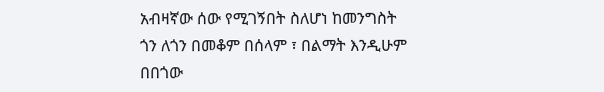አብዛኛው ሰው የሚገኝበት ስለሆነ ከመንግስት ጎን ለጎን በመቆም በሰላም ፣ በልማት እንዲሁም በበጎው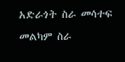አድራጎት ስራ መሳተፍ መልካም ስራ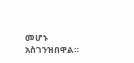መሆኑ አስገንዝበዋል።